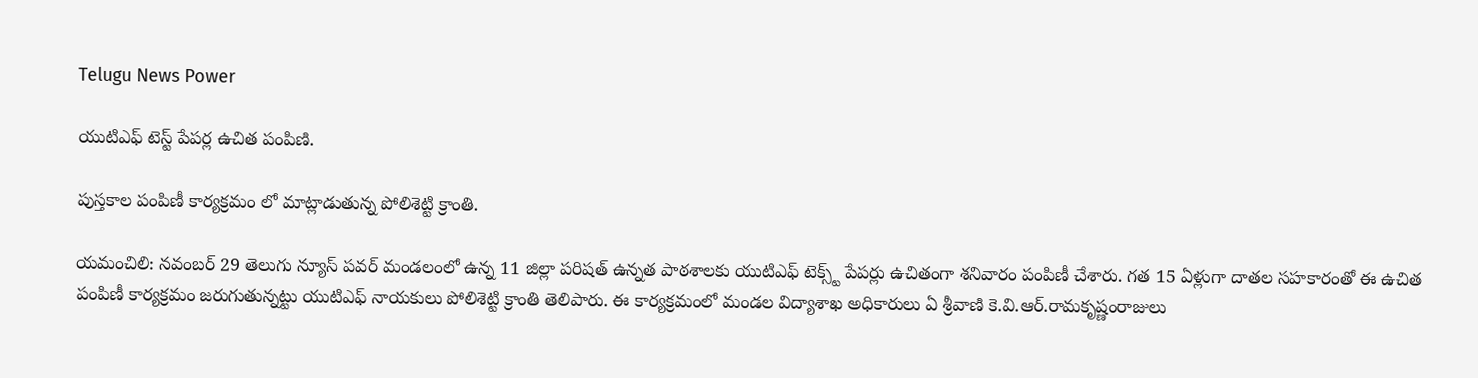Telugu News Power

యుటిఎఫ్ టెస్ట్ పేపర్ల ఉచిత పంపిణి.

పుస్తకాల పంపిణీ కార్యక్రమం లో మాట్లాడుతున్న పోలిశెట్టి క్రాంతి.

యమంచిలి: నవంబర్ 29 తెలుగు న్యూస్ పవర్ మండలంలో ఉన్న 11 జిల్లా పరిషత్ ఉన్నత పాఠశాలకు యుటిఎఫ్ టెక్స్ట్ పేపర్లు ఉచితంగా శనివారం పంపిణీ చేశారు. గత 15 ఏళ్లుగా దాతల సహకారంతో ఈ ఉచిత పంపిణీ కార్యక్రమం జరుగుతున్నట్టు యుటిఎఫ్ నాయకులు పోలిశెట్టి క్రాంతి తెలిపారు. ఈ కార్యక్రమంలో మండల విద్యాశాఖ అధికారులు ఏ శ్రీవాణి కె.వి.ఆర్.రామకృష్ణంరాజులు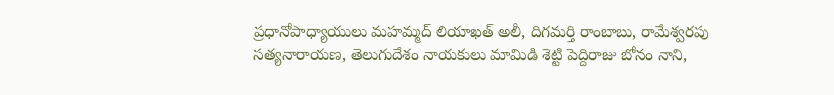ప్రధానోపాధ్యాయులు మహమ్మద్ లియాఖత్ అలీ, దిగమర్తి రాంబాబు, రామేశ్వరపు సత్యనారాయణ, తెలుగుదేశం నాయకులు మామిడి శెట్టి పెద్దిరాజు బోనం నాని,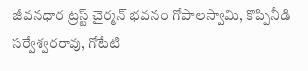జీవనధార ట్రస్ట్ చైర్మన్ భవనం గోపాలస్వామి, కొప్పినీడి సర్వేశ్వరరావు, గోటేటి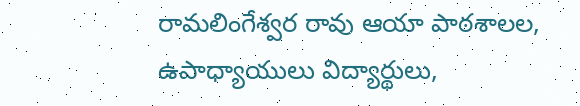రామలింగేశ్వర రావు ఆయా పాఠశాలల, ఉపాధ్యాయులు విద్యార్థులు,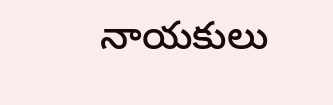నాయకులు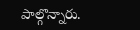పాల్గొన్నారు.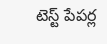టెస్ట్ పేపర్ల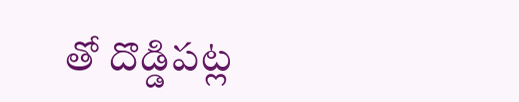తో దొడ్డిపట్ల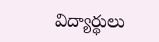విద్యార్థులు